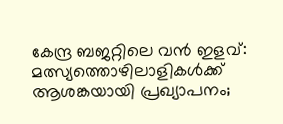കേന്ദ്ര ബജറ്റിലെ വൻ ഇളവ്: മത്സ്യത്തൊഴിലാളികൾക്ക് ആശങ്കയായി പ്രഖ്യാപനം;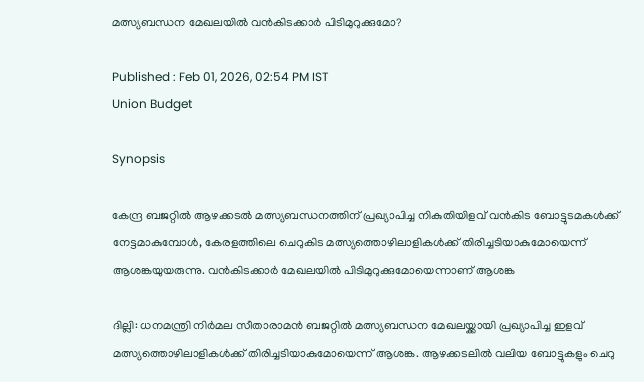മത്സ്യബന്ധന മേഖലയിൽ വൻകിടക്കാർ പിടിമുറുക്കുമോ?

Published : Feb 01, 2026, 02:54 PM IST
Union Budget

Synopsis

കേന്ദ്ര ബജറ്റിൽ ആഴക്കടൽ മത്സ്യബന്ധനത്തിന് പ്രഖ്യാപിച്ച നികുതിയിളവ് വൻകിട ബോട്ടുടമകൾക്ക് നേട്ടമാകുമ്പോൾ, കേരളത്തിലെ ചെറുകിട മത്സ്യത്തൊഴിലാളികൾക്ക് തിരിച്ചടിയാകുമോയെന്ന് ആശങ്കയുയരുന്നു. വൻകിടക്കാർ മേഖലയിൽ പിടിമുറുക്കുമോയെന്നാണ് ആശങ്ക

ദില്ലി: ധനമന്ത്രി നിർമല സീതാരാമൻ ബജറ്റിൽ മത്സ്യബന്ധന മേഖലയ്ക്കായി പ്രഖ്യാപിച്ച ഇളവ് മത്സ്യത്തൊഴിലാളികൾക്ക് തിരിച്ചടിയാകുമോയെന്ന് ആശങ്ക. ആഴക്കടലിൽ വലിയ ബോട്ടുകളും ചെറു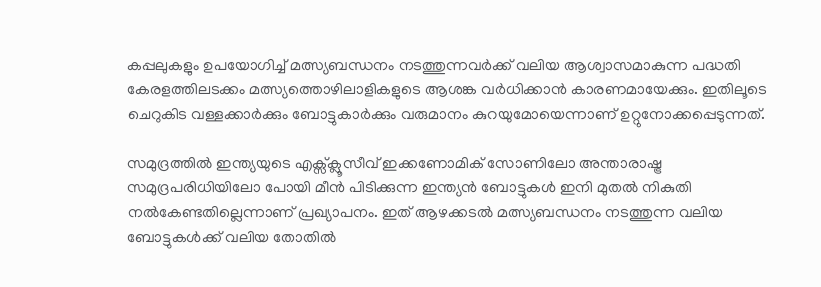കപ്പലുകളും ഉപയോഗിച്ച് മത്സ്യബന്ധനം നടത്തുന്നവർക്ക് വലിയ ആശ്വാസമാകുന്ന പദ്ധതി കേരളത്തിലടക്കം മത്സ്യത്തൊഴിലാളികളുടെ ആശങ്ക വർധിക്കാൻ കാരണമായേക്കും. ഇതിലൂടെ ചെറുകിട വള്ളക്കാർക്കും ബോട്ടുകാർക്കും വരുമാനം കുറയുമോയെന്നാണ് ഉറ്റുനോക്കപ്പെടുന്നത്.

സമുദ്രത്തിൽ ഇന്ത്യയുടെ എക്സ്ക്ലൂസീവ് ഇക്കണോമിക് സോണിലോ അന്താരാഷ്ട്ര സമുദ്രപരിധിയിലോ പോയി മീൻ പിടിക്കുന്ന ഇന്ത്യൻ ബോട്ടുകൾ ഇനി മുതൽ നികുതി നൽകേണ്ടതില്ലെന്നാണ് പ്രഖ്യാപനം. ഇത് ആഴക്കടൽ മത്സ്യബന്ധനം നടത്തുന്ന വലിയ ബോട്ടുകൾക്ക് വലിയ തോതിൽ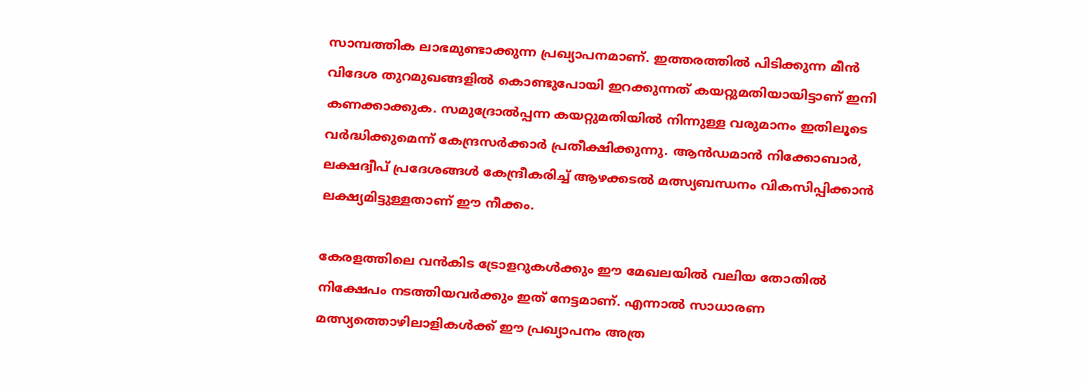സാമ്പത്തിക ലാഭമുണ്ടാക്കുന്ന പ്രഖ്യാപനമാണ്. ഇത്തരത്തിൽ പിടിക്കുന്ന മീൻ വിദേശ തുറമുഖങ്ങളിൽ കൊണ്ടുപോയി ഇറക്കുന്നത് കയറ്റുമതിയായിട്ടാണ് ഇനി കണക്കാക്കുക. സമുദ്രോൽപ്പന്ന കയറ്റുമതിയിൽ നിന്നുള്ള വരുമാനം ഇതിലൂടെ വർദ്ധിക്കുമെന്ന് കേന്ദ്രസർക്കാർ പ്രതീക്ഷിക്കുന്നു. ആൻഡമാൻ നിക്കോബാർ, ലക്ഷദ്വീപ് പ്രദേശങ്ങൾ കേന്ദ്രീകരിച്ച് ആഴക്കടൽ മത്സ്യബന്ധനം വികസിപ്പിക്കാൻ ലക്ഷ്യമിട്ടുള്ളതാണ് ഈ നീക്കം.

കേരളത്തിലെ വൻകിട ട്രോളറുകൾക്കും ഈ മേഖലയിൽ വലിയ തോതിൽ നിക്ഷേപം നടത്തിയവർക്കും ഇത് നേട്ടമാണ്. എന്നാൽ സാധാരണ മത്സ്യത്തൊഴിലാളികൾക്ക് ഈ പ്രഖ്യാപനം അത്ര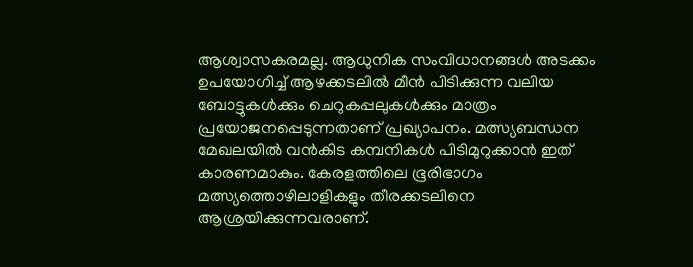ആശ്വാസകരമല്ല. ആധുനിക സംവിധാനങ്ങൾ അടക്കം ഉപയോഗിച്ച് ആഴക്കടലിൽ മീൻ പിടിക്കുന്ന വലിയ ബോട്ടുകൾക്കും ചെറുകപ്പലുകൾക്കും മാത്രം പ്രയോജനപ്പെടുന്നതാണ് പ്രഖ്യാപനം. മത്സ്യബന്ധന മേഖലയിൽ വൻകിട കമ്പനികൾ പിടിമുറുക്കാൻ ഇത് കാരണമാകും. കേരളത്തിലെ ഭൂരിഭാഗം മത്സ്യത്തൊഴിലാളികളും തീരക്കടലിനെ ആശ്രയിക്കുന്നവരാണ്.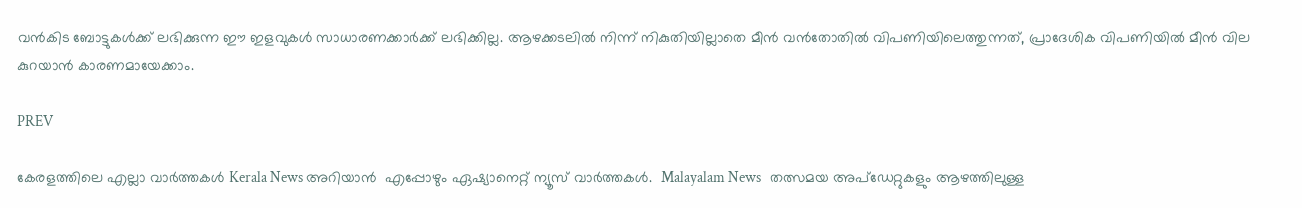വൻകിട ബോട്ടുകൾക്ക് ലഭിക്കുന്ന ഈ ഇളവുകൾ സാധാരണക്കാർക്ക് ലഭിക്കില്ല. ആഴക്കടലിൽ നിന്ന് നികുതിയില്ലാതെ മീൻ വൻതോതിൽ വിപണിയിലെത്തുന്നത്, പ്രാദേശിക വിപണിയിൽ മീൻ വില കുറയാൻ കാരണമായേക്കാം.

PREV

കേരളത്തിലെ എല്ലാ വാർത്തകൾ Kerala News അറിയാൻ  എപ്പോഴും ഏഷ്യാനെറ്റ് ന്യൂസ് വാർത്തകൾ.  Malayalam News   തത്സമയ അപ്‌ഡേറ്റുകളും ആഴത്തിലുള്ള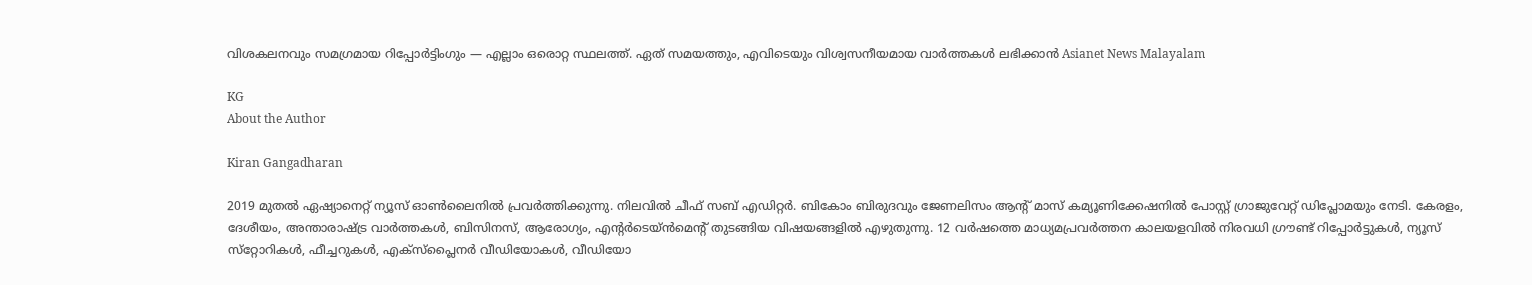വിശകലനവും സമഗ്രമായ റിപ്പോർട്ടിംഗും — എല്ലാം ഒരൊറ്റ സ്ഥലത്ത്. ഏത് സമയത്തും, എവിടെയും വിശ്വസനീയമായ വാർത്തകൾ ലഭിക്കാൻ Asianet News Malayalam

KG
About the Author

Kiran Gangadharan

2019 മുതല്‍ ഏഷ്യാനെറ്റ് ന്യൂസ് ഓണ്‍ലൈനില്‍ പ്രവര്‍ത്തിക്കുന്നു. നിലവില്‍ ചീഫ് സബ് എഡിറ്റർ. ബികോം ബിരുദവും ജേണലിസം ആൻ്റ് മാസ് കമ്യൂണിക്കേഷനിൽ പോസ്റ്റ് ഗ്രാജുവേറ്റ് ഡിപ്ലോമയും നേടി. കേരളം, ദേശീയം, അന്താരാഷ്ട്ര വാര്‍ത്തകള്‍, ബിസിനസ്, ആരോഗ്യം, എന്റർടെയ്ൻമെൻ്റ് തുടങ്ങിയ വിഷയങ്ങളില്‍ എഴുതുന്നു. 12 വര്‍ഷത്തെ മാധ്യമപ്രവര്‍ത്തന കാലയളവില്‍ നിരവധി ഗ്രൗണ്ട് റിപ്പോര്‍ട്ടുകള്‍, ന്യൂസ് സ്‌റ്റോറികള്‍, ഫീച്ചറുകള്‍, എക്‌സ്‌പ്ലൈന‍ർ വീഡിയോകൾ, വീഡിയോ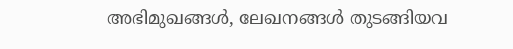അഭിമുഖങ്ങള്‍, ലേഖനങ്ങള്‍ തുടങ്ങിയവ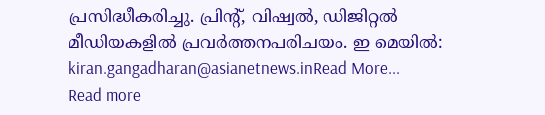പ്രസിദ്ധീകരിച്ചു. പ്രിന്റ്, വിഷ്വല്‍, ഡിജിറ്റല്‍ മീഡിയകളില്‍ പ്രവര്‍ത്തനപരിചയം. ഇ മെയില്‍: kiran.gangadharan@asianetnews.inRead More...
Read more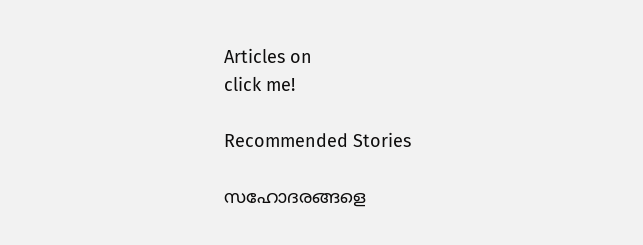Articles on
click me!

Recommended Stories

സഹോദരങ്ങളെ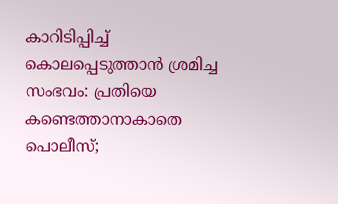കാറിടിപ്പിച്ച് കൊലപ്പെടുത്താൻ ശ്രമിച്ച സംഭവം: പ്രതിയെ കണ്ടെത്താനാകാതെ പൊലീസ്;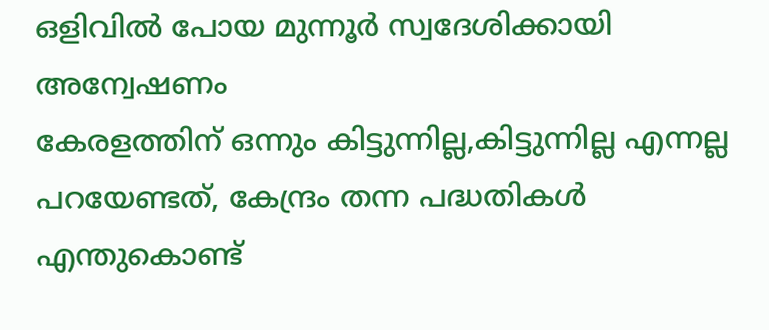ഒളിവിൽ പോയ മുന്നൂർ സ്വദേശിക്കായി അന്വേഷണം
കേരളത്തിന് ഒന്നും കിട്ടുന്നില്ല,കിട്ടുന്നില്ല എന്നല്ല പറയേണ്ടത്, കേന്ദ്രം തന്ന പദ്ധതികൾ എന്തുകൊണ്ട്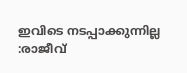ഇവിടെ നടപ്പാക്കുന്നില്ല :രാജീവ്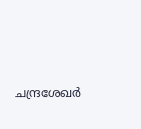ചന്ദ്രശേഖര്‍